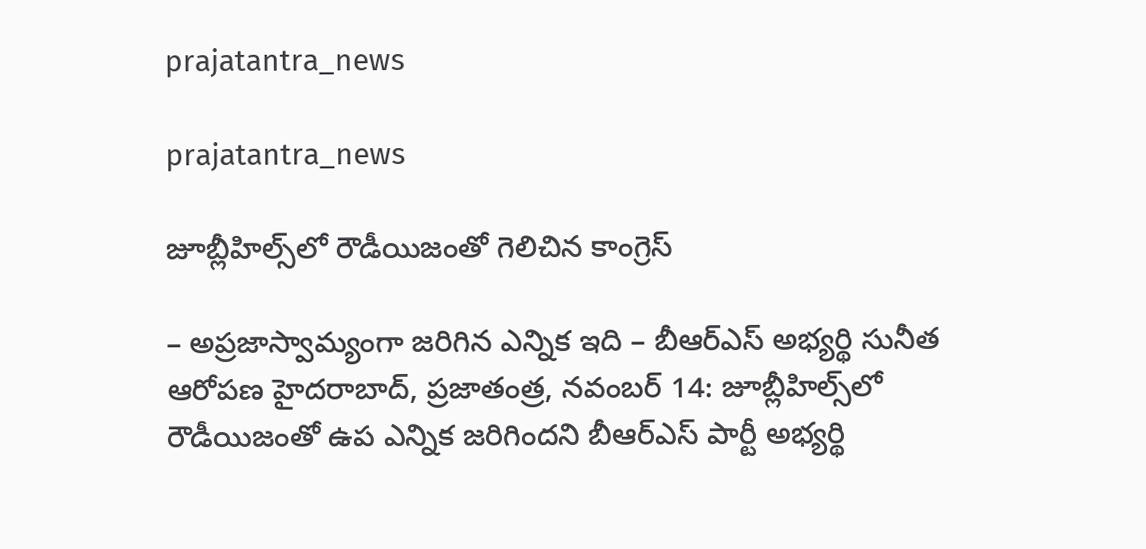prajatantra_news

prajatantra_news

జూబ్లీహిల్స్‌లో రౌడీయిజంతో గెలిచిన కాంగ్రెస్‌

– అప్రజాస్వామ్యంగా జరిగిన ఎన్నిక ఇది – బీఆర్‌ఎస్‌ అభ్యర్థి సునీత ఆరోపణ హైదరాబాద్‌, ప్రజాతంత్ర, నవంబర్‌ 14: జూబ్లీహిల్స్‌లో రౌడీయిజంతో ఉప ఎన్నిక జరిగిందని బీఆర్‌ఎస్‌ ‌పార్టీ అభ్యర్థి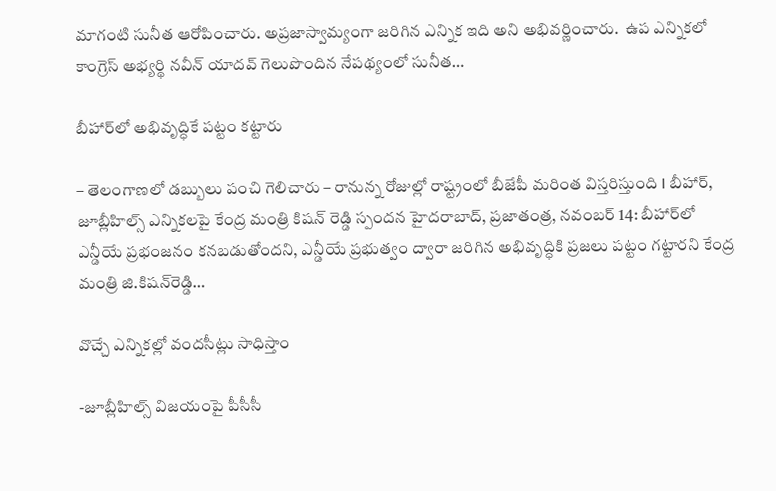మాగంటి సునీత ఆరోపించారు. అప్రజాస్వామ్యంగా జరిగిన ఎన్నిక ఇది అని అభివర్ణించారు.  ఉప ఎన్నికలో  కాంగ్రెస్‌ ‌అభ్యర్థి నవీన్‌ ‌యాదవ్‌ ‌గెలుపొందిన‌ నేపథ్యంలో సునీత…

బీహార్‌లో అభివృద్ధికే పట్టం కట్టారు

– తెలంగాణలో డబ్బులు పంచి గెలిచారు – రానున్న రోజుల్లో రాష్ట్రంలో బీజేపీ మరింత విస్తరిస్తుంది I బీహార్‌, జూబ్లీహిల్స్‌ ఎన్నికలపై కేంద్ర మంత్రి కిషన్‌ రెడ్డి స్పందన హైదరాబాద్‌, ప్రజాతంత్ర, నవంబర్‌ 14: బీహార్‌లో ఎన్డీయే ప్రభంజనం కనబడుతోందని, ఎన్డీయే ప్రభుత్వం ద్వారా జరిగిన అభివృద్ధికి ప్రజలు పట్టం గట్టారని కేంద్ర మంత్రి జి.కిషన్‌రెడ్డి…

వొచ్చే ఎన్నికల్లో వందసీట్లు సాధిస్తాం

-జూబ్లీహిల్స్ ‌విజయంపై పీసీసీ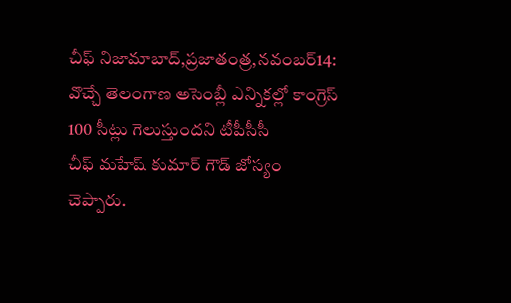చీఫ్‌ ‌నిజామాబాద్‌,ప్రజాతంత్ర,నవంబర్‌14: వొచ్చే తెలంగాణ అసెంబ్లీ ఎన్నికల్లో కాంగ్రెస్‌ 100 సీట్లు గెలుస్తుందని టీపీసీసీ చీఫ్‌ ‌మహేష్‌ ‌కుమార్‌ ‌గౌడ్‌ ‌జోస్యం చెప్పారు.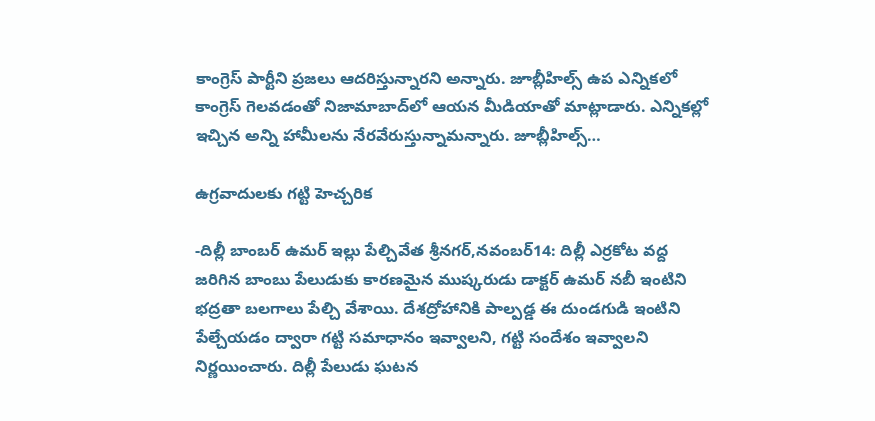కాంగ్రెస్‌ ‌పార్టీని ప్రజలు ఆదరిస్తున్నారని అన్నారు. జూబ్లీహిల్స్ ఉప ఎన్నికలో కాంగ్రెస్‌ ‌గెలవడంతో నిజామాబాద్‌లో ఆయన మీడియాతో మాట్లాడారు. ఎన్నికల్లో ఇచ్చిన అన్ని హామీలను నేరవేరుస్తున్నామన్నారు. జూబ్లీహిల్స్…

ఉ‌గ్రవాదులకు గట్టి హెచ్చరిక

-దిల్లీ బాంబర్‌ ఉమర్‌ ఇల్లు పేల్చివేత శ్రీనగర్‌,నవంబర్‌14: దిల్లీ ఎర్రకోట వద్ద జరిగిన బాంబు పేలుడుకు కారణమైన ముష్కరుడు డాక్టర్‌ ఉమర్‌ ‌నబీ ఇంటిని భద్రతా బలగాలు పేల్చి వేశాయి. దేశద్రోహానికి పాల్పడ్డ ఈ దుండగుడి ఇంటిని పేల్చేయడం ద్వారా గట్టి సమాధానం ఇవ్వాలని, గట్టి సందేశం ఇవ్వాలని నిర్ణయించారు. దిల్లీ పేలుడు ఘటన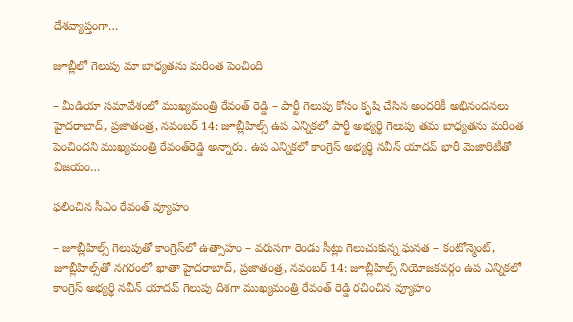దేశవ్యాప్తంగా…

జూబ్లీలో గెలుపు మా బాధ్యతను మరింత పెంచింది

– మీడియా సమావేశంలో ముఖ్యమంత్రి రేవంత్‌ రెడ్డి – పార్టీ గెలుపు కోసం కృషి చేసిన అందరికీ అభినందనలు హైదరాబాద్‌, ప్రజాతంత్ర, నవంబర్‌ 14: జూబ్లీహిల్స్‌ ఉప ఎన్నికలో పార్టీ అభ్యర్థి గెలుపు తమ బాధ్యతను మరింత పెంచిందని ముఖ్యమంత్రి రేవంత్‌రెడ్డి అన్నారు. ఉప ఎన్నికలో కాంగ్రెస్‌ అభ్యర్థి నవీన్‌ యాదవ్‌ భారీ మెజారిటీతో విజయం…

ఫలించిన సీఎం రేవంత్‌ ‌వ్యూహం

– జూబ్లీహిల్స్ ‌గెలుపుతో కాంగ్రెస్‌లో ఉత్సాహం – వరుసగా రెండు సీట్లు గెలుచుకున్న ఘనత – కంటోన్మెంట్‌, జూబ్లీహిల్స్‌తో నగరంలో ఖాతా హైదరాబాద్‌, ప్రజాతంత్ర, నవంబర్‌ 14: జూబ్లీహిల్స్ ‌నియోజకవర్గం ఉప ఎన్నికలో కాంగ్రెస్‌ అభ్యర్థి నవీన్‌ ‌యాదవ్‌ ‌గెలుపు దిశగా ముఖ్యమంత్రి రేవంత్‌ ‌రెడ్డి ర‌చించిన‌ వ్యూహం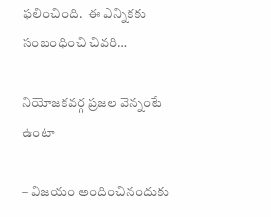ఫలించింది.  ఈ ఎన్నికకు సంబంధించి చివరి…

నియోజకవర్గ ప్రజల వెన్నంటే ఉంటా

– విజయం అందించినందుకు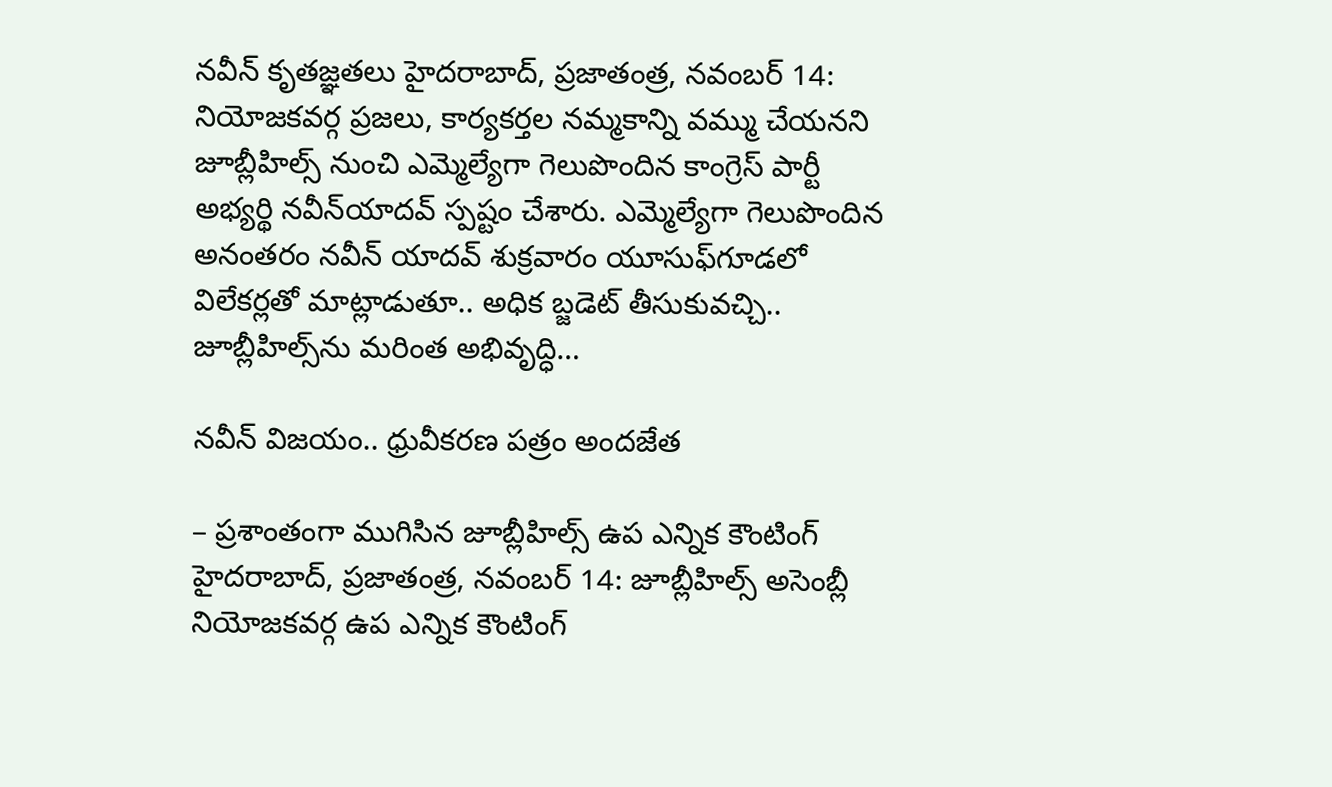నవీన్‌ ‌కృతజ్ఞతలు హైదరాబాద్‌, ప్రజాతంత్ర, నవంబర్‌ 14: నియోజకవర్గ ప్రజలు, కార్యకర్తల నమ్మకాన్ని వమ్ము చేయనని జూబ్లీహిల్స్ ‌నుంచి ఎమ్మెల్యేగా గెలుపొందిన కాంగ్రెస్‌ ‌పార్టీ అభ్యర్థి నవీన్‌యాదవ్‌ ‌స్పష్టం చేశారు. ఎమ్మెల్యేగా గెలుపొందిన అనంతరం నవీన్‌ ‌యాదవ్‌ ‌శుక్రవారం యూసుఫ్‌గూడలో విలేకర్లతో మాట్లాడుతూ.. అధిక బ్జడెట్‌ ‌తీసుకువచ్చి.. జూబ్లీహిల్స్‌ను మరింత అభివృద్ధి…

నవీన్‌ విజయం.. ధ్రువీకరణ పత్రం అందజేత‌

– ప్రశాంతంగా ముగిసిన జూబ్లీహిల్స్‌ ఉప ఎన్నిక కౌంటింగ్‌  హైదరాబాద్‌, ప్రజాతంత్ర, నవంబర్‌ 14: జూబ్లీహిల్స్‌ అసెంబ్లీ నియోజకవర్గ ఉప ఎన్నిక కౌంటింగ్‌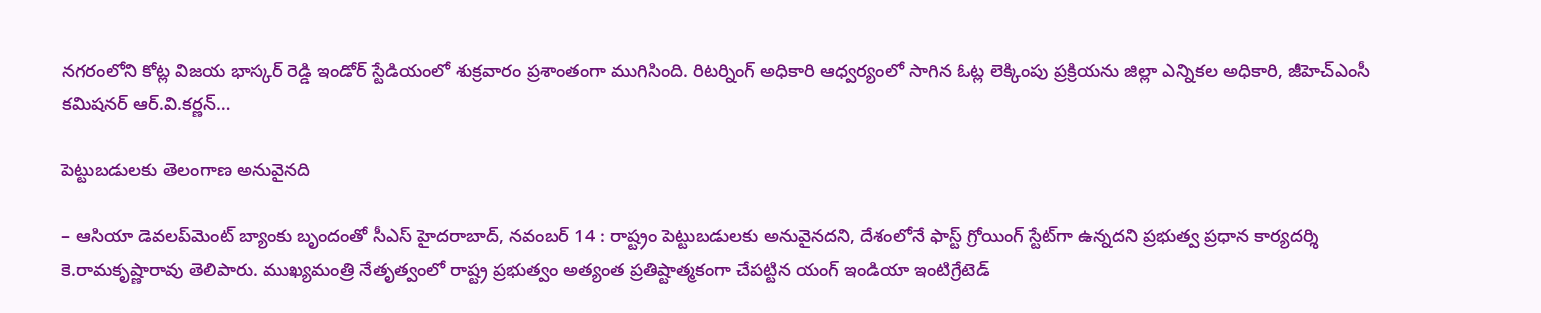నగరంలోని కోట్ల విజయ భాస్కర్‌ రెడ్డి ఇండోర్‌ స్టేడియంలో శుక్రవారం ప్రశాంతంగా ముగిసింది. రిటర్నింగ్‌ అధికారి ఆధ్వర్యంలో సాగిన ఓట్ల లెక్కింపు ప్రక్రియను జిల్లా ఎన్నికల అధికారి, జీహెచ్‌ఎంసీ కమిషనర్‌ ఆర్‌.వి.కర్ణన్‌…

పెట్టుబడులకు తెలంగాణ అనువైనది

– ఆసియా డెవలప్‌మెంట్‌ బ్యాంకు బృందంతో సీఎస్‌ హైదరాబాద్‌, నవంబర్‌ 14 : రాష్ట్రం పెట్టుబడులకు అనువైనదని, దేశంలోనే ఫాస్ట్‌ గ్రోయింగ్‌ స్టేట్‌గా ఉన్నదని ప్రభుత్వ ప్రధాన కార్యదర్శి కె.రామకృష్ణారావు తెలిపారు. ముఖ్యమంత్రి నేతృత్వంలో రాష్ట్ర ప్రభుత్వం అత్యంత ప్రతిష్టాత్మకంగా చేపట్టిన యంగ్‌ ఇండియా ఇంటిగ్రేటెడ్‌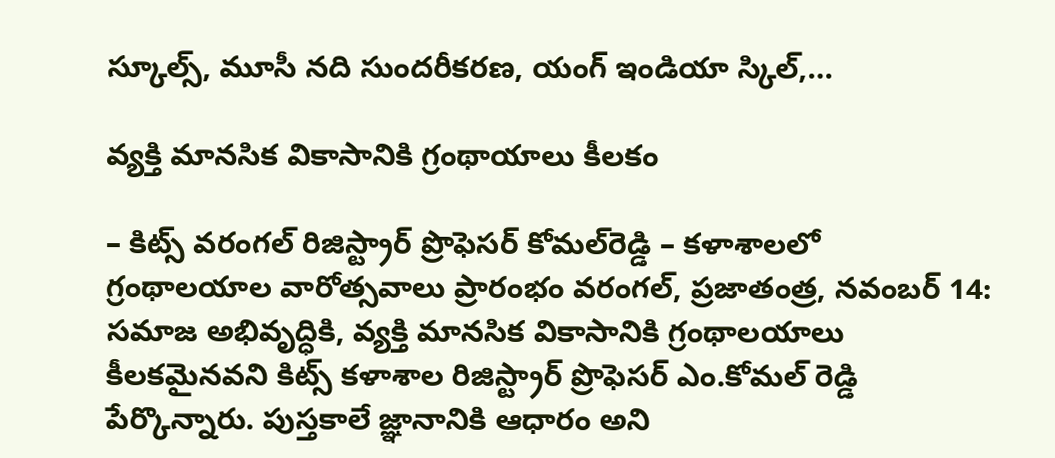స్కూల్స్‌, మూసీ నది సుందరీకరణ, యంగ్‌ ఇండియా స్కిల్‌,…

వ్యక్తి మానసిక వికాసానికి గ్రంథాయాలు కీలకం

– కిట్స్‌ వరంగల్‌ రిజిస్ట్రార్‌ ప్రొఫెసర్‌ కోమల్‌రెడ్డి – కళాశాలలో గ్రంథాలయాల వారోత్సవాలు ప్రారంభం వరంగల్‌, ప్రజాతంత్ర, నవంబర్‌ 14: సమాజ అభివృద్ధికి, వ్యక్తి మానసిక వికాసానికి గ్రంథాలయాలు కీలకమైనవని కిట్స్‌ కళాశాల రిజిస్ట్రార్‌ ప్రొఫెసర్‌ ఎం.కోమల్‌ రెడ్డి పేర్కొన్నారు. పుస్తకాలే జ్ఞానానికి ఆధారం అని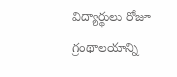విద్యార్థులు రోజూ గ్రంథాలయాన్ని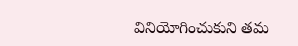వినియోగించుకుని తమ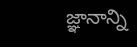జ్ఞానాన్ని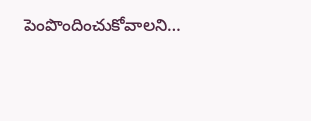పెంపొందించుకోవాలని…